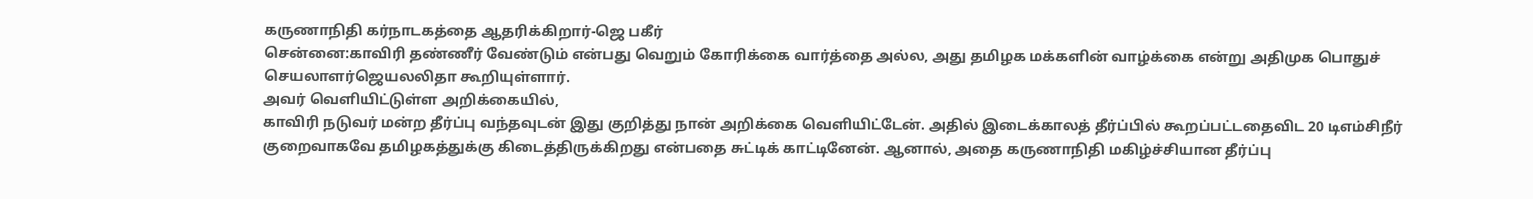கருணாநிதி கர்நாடகத்தை ஆதரிக்கிறார்-ஜெ பகீர்
சென்னை:காவிரி தண்ணீர் வேண்டும் என்பது வெறும் கோரிக்கை வார்த்தை அல்ல, அது தமிழக மக்களின் வாழ்க்கை என்று அதிமுக பொதுச் செயலாளர்ஜெயலலிதா கூறியுள்ளார்.
அவர் வெளியிட்டுள்ள அறிக்கையில்,
காவிரி நடுவர் மன்ற தீர்ப்பு வந்தவுடன் இது குறித்து நான் அறிக்கை வெளியிட்டேன். அதில் இடைக்காலத் தீர்ப்பில் கூறப்பட்டதைவிட 20 டிஎம்சிநீர் குறைவாகவே தமிழகத்துக்கு கிடைத்திருக்கிறது என்பதை சுட்டிக் காட்டினேன். ஆனால், அதை கருணாநிதி மகிழ்ச்சியான தீர்ப்பு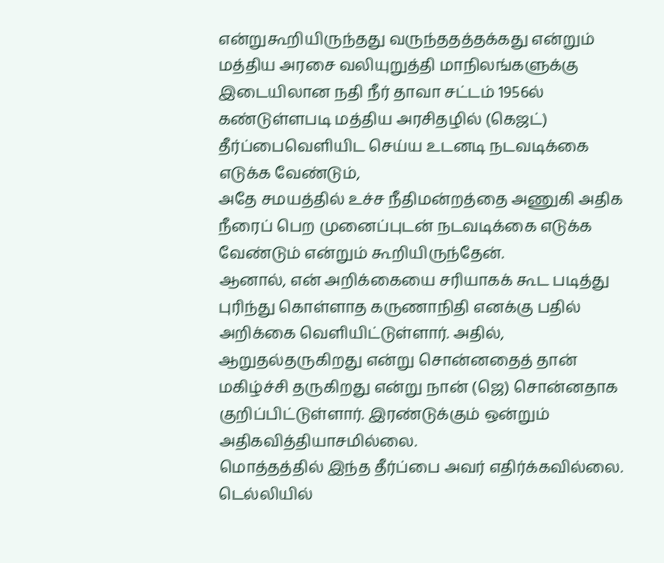என்றுகூறியிருந்தது வருந்ததத்தக்கது என்றும்
மத்திய அரசை வலியுறுத்தி மாநிலங்களுக்கு இடையிலான நதி நீர் தாவா சட்டம் 1956ல் கண்டுள்ளபடி மத்திய அரசிதழில் (கெஜட்) தீர்ப்பைவெளியிட செய்ய உடனடி நடவடிக்கை எடுக்க வேண்டும்,
அதே சமயத்தில் உச்ச நீதிமன்றத்தை அணுகி அதிக நீரைப் பெற முனைப்புடன் நடவடிக்கை எடுக்க வேண்டும் என்றும் கூறியிருந்தேன்.
ஆனால், என் அறிக்கையை சரியாகக் கூட படித்து புரிந்து கொள்ளாத கருணாநிதி எனக்கு பதில் அறிக்கை வெளியிட்டுள்ளார். அதில், ஆறுதல்தருகிறது என்று சொன்னதைத் தான் மகிழ்ச்சி தருகிறது என்று நான் (ஜெ) சொன்னதாக குறிப்பிட்டுள்ளார். இரண்டுக்கும் ஒன்றும் அதிகவித்தியாசமில்லை.
மொத்தத்தில் இந்த தீர்ப்பை அவர் எதிர்க்கவில்லை. டெல்லியில்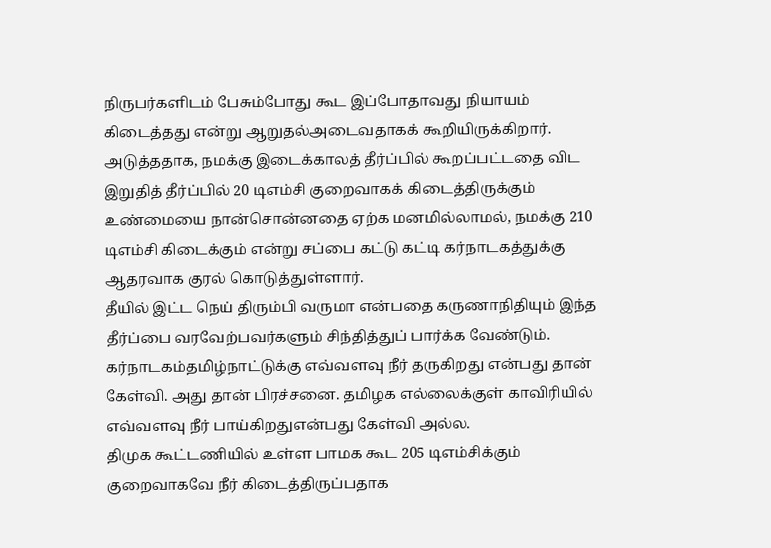நிருபர்களிடம் பேசும்போது கூட இப்போதாவது நியாயம் கிடைத்தது என்று ஆறுதல்அடைவதாகக் கூறியிருக்கிறார்.
அடுத்ததாக, நமக்கு இடைக்காலத் தீர்ப்பில் கூறப்பட்டதை விட இறுதித் தீர்ப்பில் 20 டிஎம்சி குறைவாகக் கிடைத்திருக்கும் உண்மையை நான்சொன்னதை ஏற்க மனமில்லாமல், நமக்கு 210 டிஎம்சி கிடைக்கும் என்று சப்பை கட்டு கட்டி கர்நாடகத்துக்கு ஆதரவாக குரல் கொடுத்துள்ளார்.
தீயில் இட்ட நெய் திரும்பி வருமா என்பதை கருணாநிதியும் இந்த தீர்ப்பை வரவேற்பவர்களும் சிந்தித்துப் பார்க்க வேண்டும். கர்நாடகம்தமிழ்நாட்டுக்கு எவ்வளவு நீர் தருகிறது என்பது தான் கேள்வி. அது தான் பிரச்சனை. தமிழக எல்லைக்குள் காவிரியில் எவ்வளவு நீர் பாய்கிறதுஎன்பது கேள்வி அல்ல.
திமுக கூட்டணியில் உள்ள பாமக கூட 205 டிஎம்சிக்கும் குறைவாகவே நீர் கிடைத்திருப்பதாக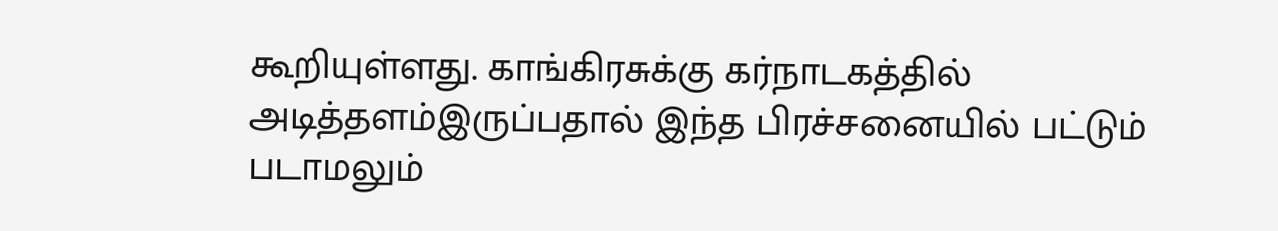கூறியுள்ளது. காங்கிரசுக்கு கர்நாடகத்தில் அடித்தளம்இருப்பதால் இந்த பிரச்சனையில் பட்டும் படாமலும்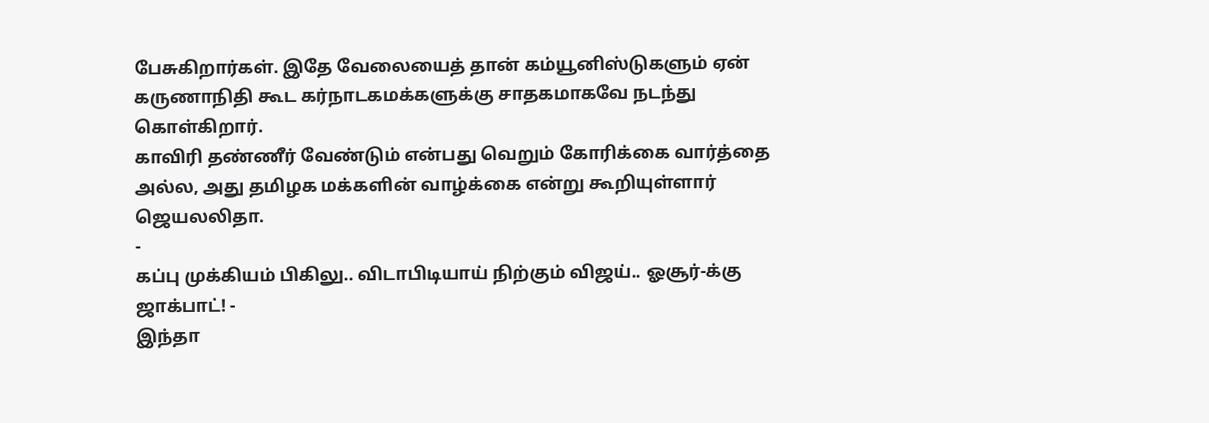பேசுகிறார்கள். இதே வேலையைத் தான் கம்யூனிஸ்டுகளும் ஏன் கருணாநிதி கூட கர்நாடகமக்களுக்கு சாதகமாகவே நடந்து கொள்கிறார்.
காவிரி தண்ணீர் வேண்டும் என்பது வெறும் கோரிக்கை வார்த்தை அல்ல, அது தமிழக மக்களின் வாழ்க்கை என்று கூறியுள்ளார் ஜெயலலிதா.
-
கப்பு முக்கியம் பிகிலு.. விடாபிடியாய் நிற்கும் விஜய்.. ஓசூர்-க்கு ஜாக்பாட்! -
இந்தா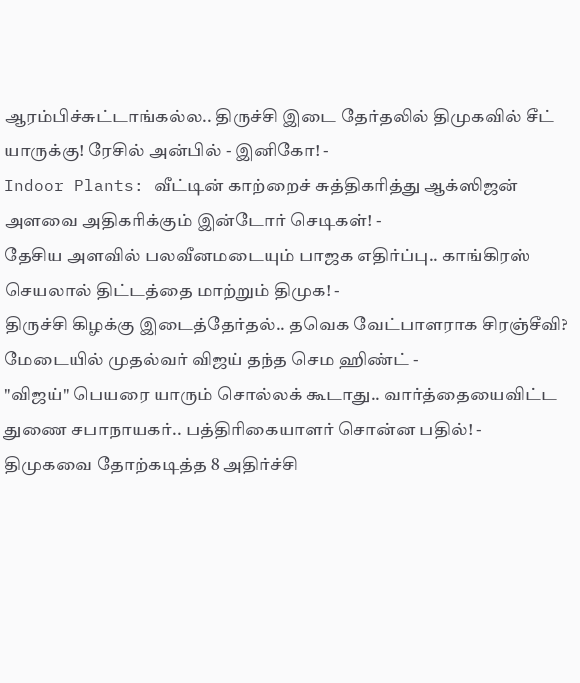ஆரம்பிச்சுட்டாங்கல்ல.. திருச்சி இடை தேர்தலில் திமுகவில் சீட் யாருக்கு! ரேசில் அன்பில் - இனிகோ! -
Indoor Plants: வீட்டின் காற்றைச் சுத்திகரித்து ஆக்ஸிஜன் அளவை அதிகரிக்கும் இன்டோர் செடிகள்! -
தேசிய அளவில் பலவீனமடையும் பாஜக எதிர்ப்பு.. காங்கிரஸ் செயலால் திட்டத்தை மாற்றும் திமுக! -
திருச்சி கிழக்கு இடைத்தேர்தல்.. தவெக வேட்பாளராக சிரஞ்சீவி? மேடையில் முதல்வர் விஜய் தந்த செம ஹிண்ட் -
"விஜய்" பெயரை யாரும் சொல்லக் கூடாது.. வார்த்தையைவிட்ட துணை சபாநாயகர்.. பத்திரிகையாளர் சொன்ன பதில்! -
திமுகவை தோற்கடித்த 8 அதிர்ச்சி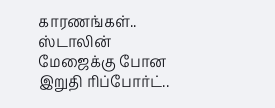காரணங்கள்.. ஸ்டாலின் மேஜைக்கு போன இறுதி ரிப்போர்ட்..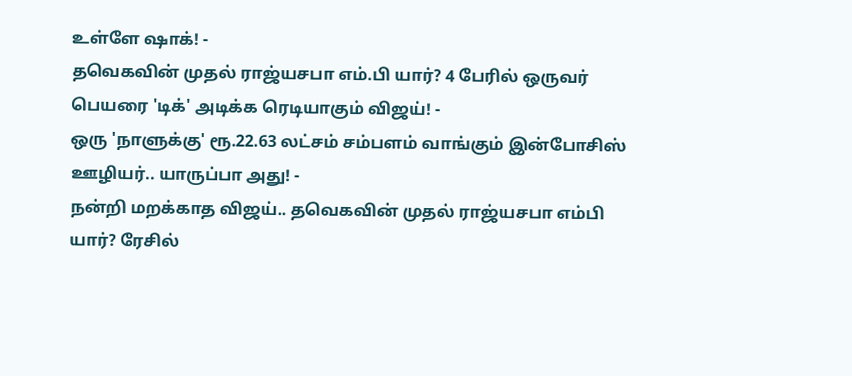உள்ளே ஷாக்! -
தவெகவின் முதல் ராஜ்யசபா எம்.பி யார்? 4 பேரில் ஒருவர் பெயரை 'டிக்' அடிக்க ரெடியாகும் விஜய்! -
ஒரு 'நாளுக்கு' ரூ.22.63 லட்சம் சம்பளம் வாங்கும் இன்போசிஸ் ஊழியர்.. யாருப்பா அது! -
நன்றி மறக்காத விஜய்.. தவெகவின் முதல் ராஜ்யசபா எம்பி யார்? ரேசில்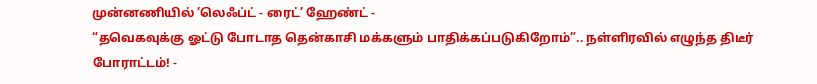முன்னணியில் ’லெஃப்ட் - ரைட்’ ஹேண்ட் -
“தவெகவுக்கு ஓட்டு போடாத தென்காசி மக்களும் பாதிக்கப்படுகிறோம்”.. நள்ளிரவில் எழுந்த திடீர் போராட்டம்! -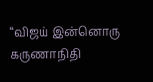“விஜய் இன்னொரு கருணாநிதி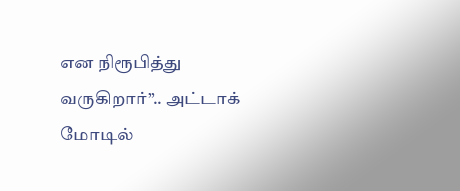என நிரூபித்து வருகிறார்”.. அட்டாக் மோடில்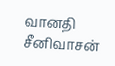வானதி சீனிவாசன்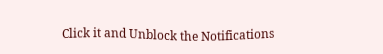Click it and Unblock the Notifications